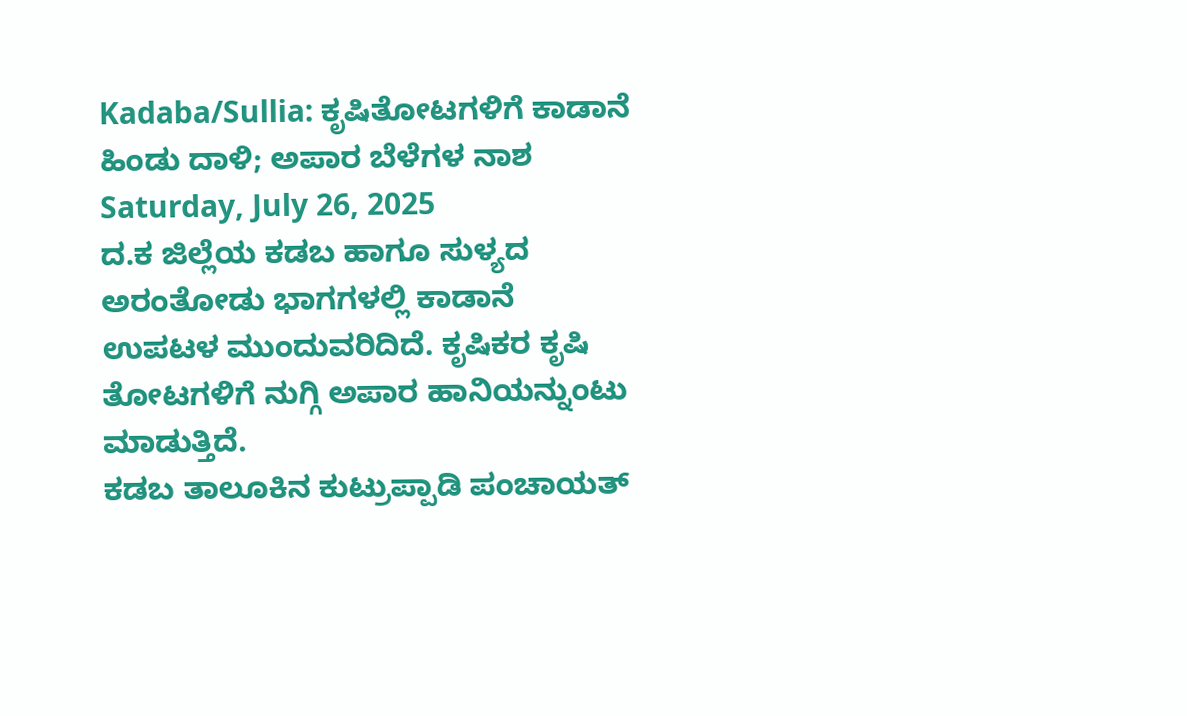Kadaba/Sullia: ಕೃಷಿತೋಟಗಳಿಗೆ ಕಾಡಾನೆ ಹಿಂಡು ದಾಳಿ; ಅಪಾರ ಬೆಳೆಗಳ ನಾಶ
Saturday, July 26, 2025
ದ.ಕ ಜಿಲ್ಲೆಯ ಕಡಬ ಹಾಗೂ ಸುಳ್ಯದ ಅರಂತೋಡು ಭಾಗಗಳಲ್ಲಿ ಕಾಡಾನೆ ಉಪಟಳ ಮುಂದುವರಿದಿದೆ. ಕೃಷಿಕರ ಕೃಷಿ ತೋಟಗಳಿಗೆ ನುಗ್ಗಿ ಅಪಾರ ಹಾನಿಯನ್ನುಂಟು ಮಾಡುತ್ತಿದೆ.
ಕಡಬ ತಾಲೂಕಿನ ಕುಟ್ರುಪ್ಪಾಡಿ ಪಂಚಾಯತ್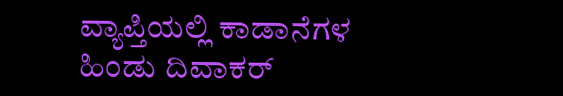ವ್ಯಾಪ್ತಿಯಲ್ಲಿ ಕಾಡಾನೆಗಳ ಹಿಂಡು ದಿವಾಕರ್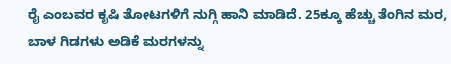ರೈ ಎಂಬವರ ಕೃಷಿ ತೋಟಗಳಿಗೆ ನುಗ್ಗಿ ಹಾನಿ ಮಾಡಿದೆ. 25ಕ್ಕೂ ಹೆಚ್ಚು ತೆಂಗಿನ ಮರ, ಬಾಳ ಗಿಡಗಳು ಅಡಿಕೆ ಮರಗಳನ್ನು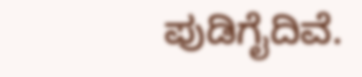ಪುಡಿಗೈದಿವೆ.